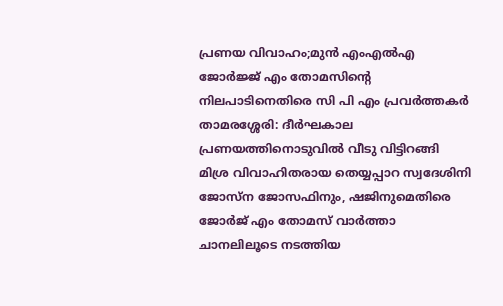പ്രണയ വിവാഹം;മുൻ എംഎൽഎ ജോർജ്ജ് എം തോമസിൻ്റെ നിലപാടിനെതിരെ സി പി എം പ്രവർത്തകർ
താമരശ്ശേരി: ദീർഘകാല പ്രണയത്തിനൊടുവിൽ വീടു വിട്ടിറങ്ങി മിശ്ര വിവാഹിതരായ തെയ്യപ്പാറ സ്വദേശിനി ജോസ്ന ജോസഫിനും, ഷജിനുമെതിരെ ജോർജ് എം തോമസ് വാർത്താ ചാനലിലൂടെ നടത്തിയ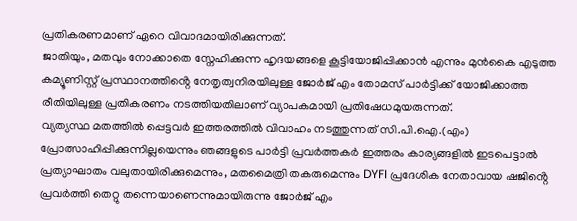പ്രതികരണമാണ് ഏറെ വിവാദമായിരിക്കുന്നത്.
ജാതിയും, മതവും നോക്കാതെ സ്നേഹിക്കുന്ന ഹൃദയങ്ങളെ കൂട്ടിയോജിപ്പിക്കാൻ എന്നും മുൻകൈ എടുത്ത കമ്യൂണിസ്റ്റ് പ്രസ്ഥാനത്തിൻ്റെ നേതൃത്വനിരയിലുള്ള ജോർജ് എം തോമസ് പാർട്ടിക്ക് യോജിക്കാത്ത രീതിയിലുള്ള പ്രതികരണം നടത്തിയതിലാണ് വ്യാപകമായി പ്രതിഷേധമുയരുന്നത്.
വ്യത്യസ്ഥ മതത്തിൽ പ്പെട്ടവർ ഇത്തരത്തിൽ വിവാഹം നടത്തുന്നത് സി.പി.ഐ.(എം) പ്രോത്സാഹിപ്പിക്കുന്നില്ലയെന്നും ഞങ്ങളുടെ പാർട്ടി പ്രവർത്തകർ ഇത്തരം കാര്യങ്ങളിൽ ഇടപെട്ടാൽ പ്രത്യാഘാതം വലുതായിരിക്കുമെന്നും, മതമൈത്രി തകരുമെന്നും DYFI പ്രദേശിക നേതാവായ ഷജിൻ്റെ പ്രവർത്തി തെറ്റു തന്നെയാണെന്നുമായിരുന്നു ജോർജ് എം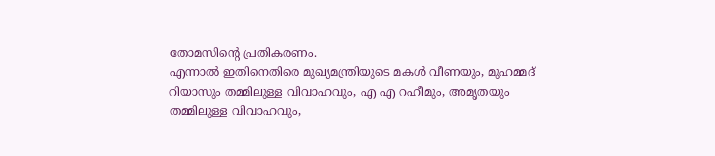തോമസിൻ്റെ പ്രതികരണം.
എന്നാൽ ഇതിനെതിരെ മുഖ്യമന്ത്രിയുടെ മകൾ വീണയും, മുഹമ്മദ് റിയാസും തമ്മിലുള്ള വിവാഹവും, എ എ റഹീമും, അമൃതയും തമ്മിലുള്ള വിവാഹവും,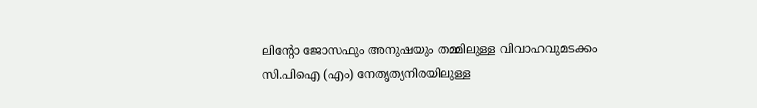ലിൻ്റോ ജോസഫും അനുഷയും തമ്മിലുള്ള വിവാഹവുമടക്കം സി.പിഐ (എം) നേതൃത്യനിരയിലുള്ള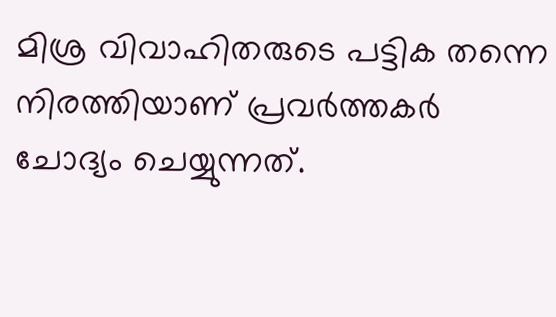മിശ്ര വിവാഹിതരുടെ പട്ടിക തന്നെ നിരത്തിയാണ് പ്രവർത്തകർ ചോദ്യം ചെയ്യുന്നത്.